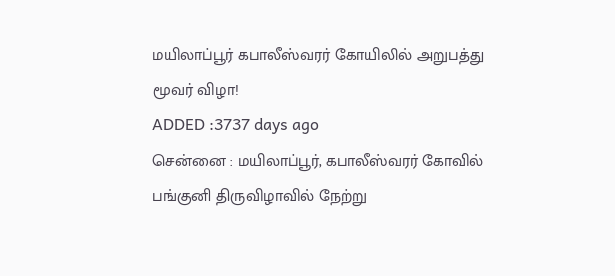மயிலாப்பூர் கபாலீஸ்வரர் கோயிலில் அறுபத்து மூவர் விழா!
ADDED :3737 days ago
சென்னை : மயிலாப்பூர், கபாலீஸ்வரர் கோவில் பங்குனி திருவிழாவில் நேற்று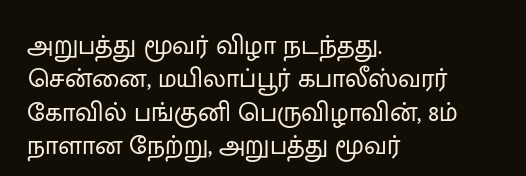அறுபத்து மூவர் விழா நடந்தது.
சென்னை, மயிலாப்பூர் கபாலீஸ்வரர் கோவில் பங்குனி பெருவிழாவின், 8ம் நாளான நேற்று, அறுபத்து மூவர்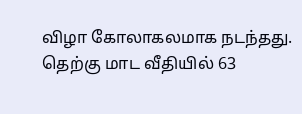விழா கோலாகலமாக நடந்தது. தெற்கு மாட வீதியில் 63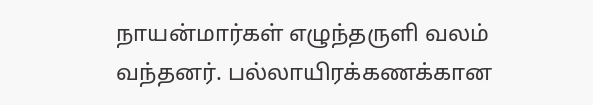நாயன்மார்கள் எழுந்தருளி வலம் வந்தனர். பல்லாயிரக்கணக்கான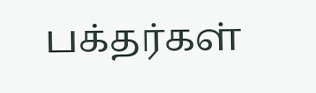பக்தர்கள்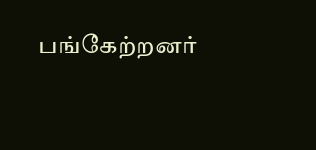பங்கேற்றனர்